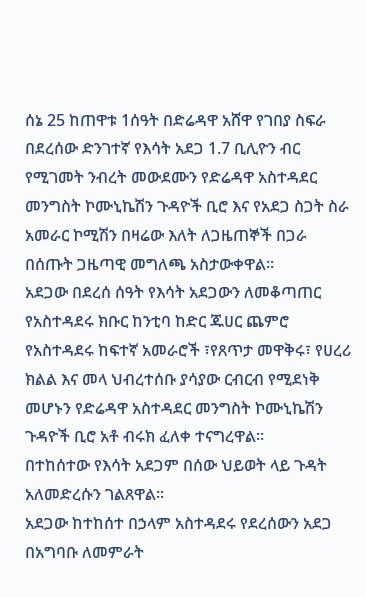ሰኔ 25 ከጠዋቱ 1ሰዓት በድሬዳዋ አሸዋ የገበያ ስፍራ በደረሰው ድንገተኛ የእሳት አደጋ 1.7 ቢሊዮን ብር የሚገመት ንብረት መውደሙን የድሬዳዋ አስተዳደር መንግስት ኮሙኒኬሽን ጉዳዮች ቢሮ እና የአደጋ ስጋት ስራ አመራር ኮሚሽን በዛሬው እለት ለጋዜጠኞች በጋራ በሰጡት ጋዜጣዊ መግለጫ አስታውቀዋል።
አደጋው በደረሰ ሰዓት የእሳት አደጋውን ለመቆጣጠር የአስተዳደሩ ክቡር ከንቲባ ከድር ጁሀር ጨምሮ የአስተዳደሩ ከፍተኛ አመራሮች ፣የጸጥታ መዋቅሩ፣ የሀረሪ ክልል እና መላ ህብረተሰቡ ያሳያው ርብርብ የሚደነቅ መሆኑን የድሬዳዋ አስተዳደር መንግስት ኮሙኒኬሽን ጉዳዮች ቢሮ አቶ ብሩክ ፈለቀ ተናግረዋል።
በተከሰተው የእሳት አደጋም በሰው ህይወት ላይ ጉዳት አለመድረሱን ገልጸዋል።
አደጋው ከተከሰተ በኃላም አስተዳደሩ የደረሰውን አደጋ በአግባቡ ለመምራት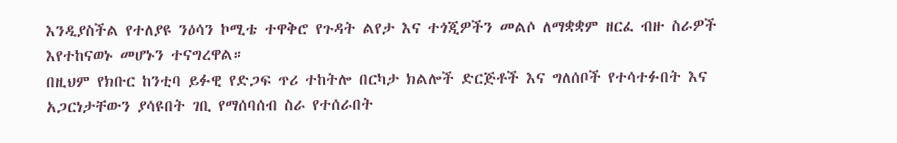እንዲያስችል የተለያዩ ንዕሳን ኮሚቴ ተዋቅሮ የጉዳት ልየታ እና ተጎጂዎችን መልሶ ለማቋቋም ዘርፈ ብዙ ስራዎች እየተከናወኑ መሆኑን ተናግረዋል።
በዚህም የክቡር ከንቲባ ይፉዊ የድጋፍ ጥሪ ተከትሎ በርካታ ክልሎች ድርጅቶች እና ግለሰቦች የተሳተፉበት እና አጋርነታቸውን ያሳዩበት ገቢ የማሰባሰብ ስራ የተሰራበት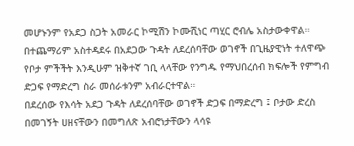መሆኑንም የአደጋ ስጋት አመራር ኮሚሽን ኮሙሺነር ጣሂር ሮብሌ አስታውቀዋል።
በተጨማሪም አስተዳደሩ በአደጋው ጉዳት ለደረሰባቸው ወገኖች በጊዜያዊነት ተለዋጭ የቦታ ምችችት እንዲሁም ዝቅተኛ ገቢ ላላቸው የንግዱ የማህበረሰብ ክፍሎች የምግብ ድጋፍ የማድረግ ስራ መሰራቱንም አብራርተዋል።
በደረሰው የእሳት አደጋ ጉዳት ለደረሰባቸው ወገኖች ድጋፍ በማድረግ ፤ ቦታው ድረስ በመገኝት ሀዘናቸውን በመግለጽ አብሮነታቸውን ላሳዩ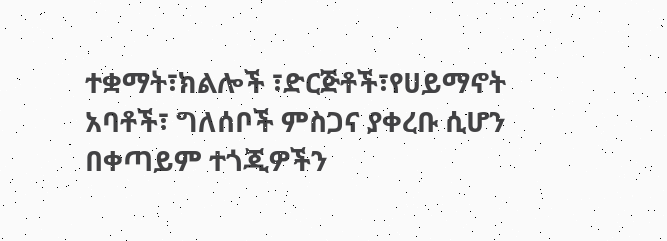ተቋማት፣ክልሎች ፣ድርጅቶች፣የሀይማኖት አባቶች፣ ግለሰቦች ምስጋና ያቀረቡ ሲሆን በቀጣይም ተጎጂዎችን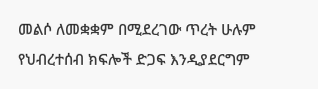መልሶ ለመቋቋም በሚደረገው ጥረት ሁሉም የህብረተሰብ ክፍሎች ድጋፍ እንዲያደርግም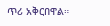ጥሪ አቅርበዋል።